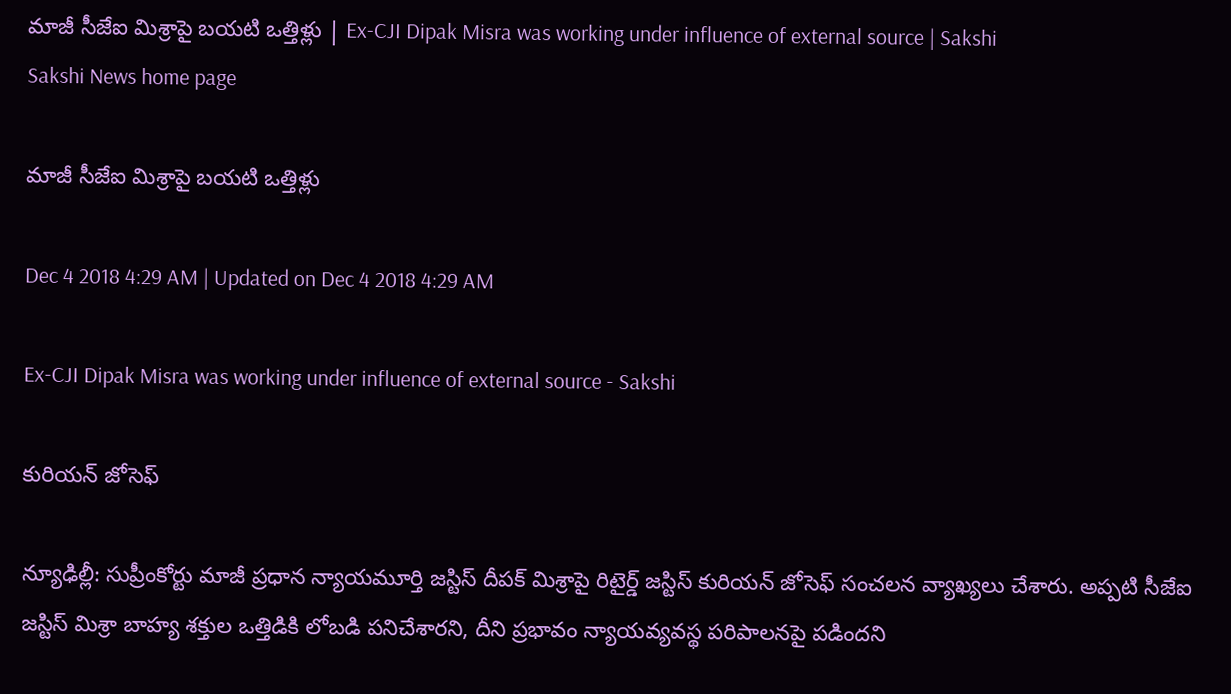మాజీ సీజేఐ మిశ్రాపై బయటి ఒత్తిళ్లు | Ex-CJI Dipak Misra was working under influence of external source | Sakshi
Sakshi News home page

మాజీ సీజేఐ మిశ్రాపై బయటి ఒత్తిళ్లు

Dec 4 2018 4:29 AM | Updated on Dec 4 2018 4:29 AM

Ex-CJI Dipak Misra was working under influence of external source - Sakshi

కురియన్‌ జోసెఫ్‌

న్యూఢిల్లీ: సుప్రీంకోర్టు మాజీ ప్రధాన న్యాయమూర్తి జస్టిస్‌ దీపక్‌ మిశ్రాపై రిటైర్డ్‌ జస్టిస్‌ కురియన్‌ జోసెఫ్‌ సంచలన వ్యాఖ్యలు చేశారు. అప్పటి సీజేఐ జస్టిస్‌ మిశ్రా బాహ్య శక్తుల ఒత్తిడికి లోబడి పనిచేశారని, దీని ప్రభావం న్యాయవ్యవస్థ పరిపాలనపై పడిందని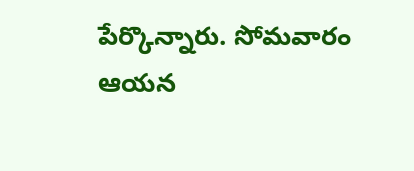పేర్కొన్నారు. సోమవారం ఆయన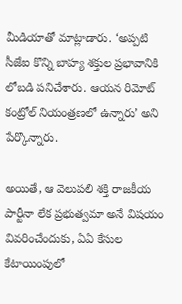మీడియాతో మాట్లాడారు. ‘అప్పటి సీజేఐ కొన్ని బాహ్య శక్తుల ప్రభావానికి లోబడి పనిచేశారు. ఆయన రిమోట్‌ కంట్రోల్‌ నియంత్రణలో ఉన్నారు’ అని పేర్కొన్నారు.

అయితే, ఆ వెలుపలి శక్తి రాజకీయ పార్టీనా లేక ప్రభుత్వమా అనే విషయం వివరించేందుకు, ఏఏ కేసుల కేటాయింపులో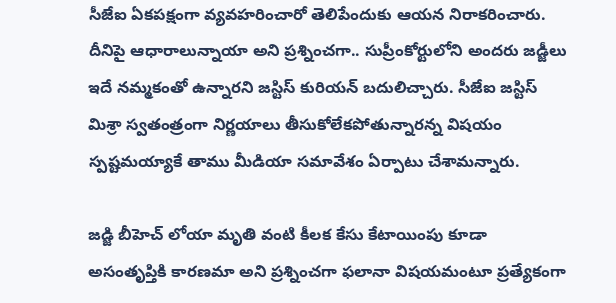సీజేఐ ఏకపక్షంగా వ్యవహరించారో తెలిపేందుకు ఆయన నిరాకరించారు. దీనిపై ఆధారాలున్నాయా అని ప్రశ్నించగా.. సుప్రీంకోర్టులోని అందరు జడ్జీలు ఇదే నమ్మకంతో ఉన్నారని జస్టిస్‌ కురియన్‌ బదులిచ్చారు. సీజేఐ జస్టిస్‌ మిశ్రా స్వతంత్రంగా నిర్ణయాలు తీసుకోలేకపోతున్నారన్న విషయం స్పష్టమయ్యాకే తాము మీడియా సమావేశం ఏర్పాటు చేశామన్నారు.

జడ్జి బీహెచ్‌ లోయా మృతి వంటి కీలక కేసు కేటాయింపు కూడా అసంతృప్తికి కారణమా అని ప్రశ్నించగా ఫలానా విషయమంటూ ప్రత్యేకంగా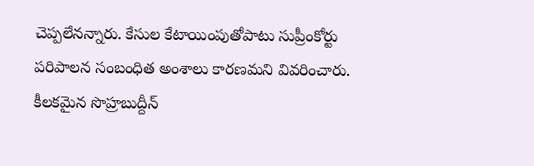చెప్పలేనన్నారు. కేసుల కేటాయింపుతోపాటు సుప్రీంకోర్టు పరిపాలన సంబంధిత అంశాలు కారణమని వివరించారు. కీలకమైన సొహ్రబుద్దీన్‌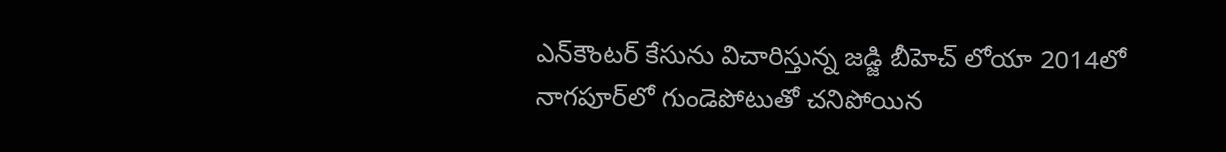ఎన్‌కౌంటర్‌ కేసును విచారిస్తున్న జడ్జి బీహెచ్‌ లోయా 2014లో నాగపూర్‌లో గుండెపోటుతో చనిపోయిన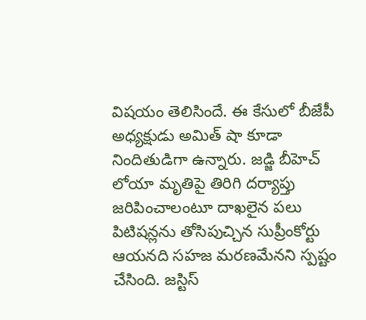విషయం తెలిసిందే. ఈ కేసులో బీజేపీ అధ్యక్షుడు అమిత్‌ షా కూడా నిందితుడిగా ఉన్నారు. జడ్జి బీహెచ్‌ లోయా మృతిపై తిరిగి దర్యాప్తు జరిపించాలంటూ దాఖలైన పలు పిటిషన్లను తోసిపుచ్చిన సుప్రీంకోర్టు ఆయనది సహజ మరణమేనని స్పష్టం చేసింది. జస్టిస్‌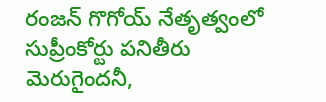రంజన్‌ గొగోయ్‌ నేతృత్వంలో సుప్రీంకోర్టు పనితీరు మెరుగైందనీ,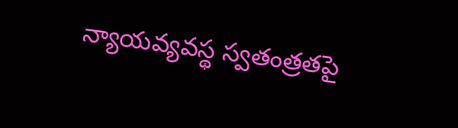న్యాయవ్యవస్థ స్వతంత్రతపై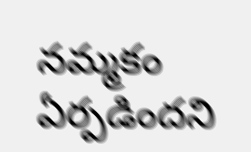నమ్మకం ఏర్పడిందని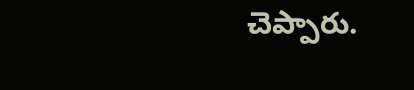చెప్పారు.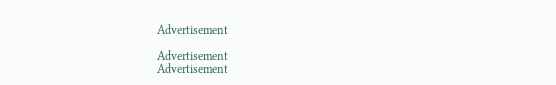Advertisement

Advertisement
Advertisement